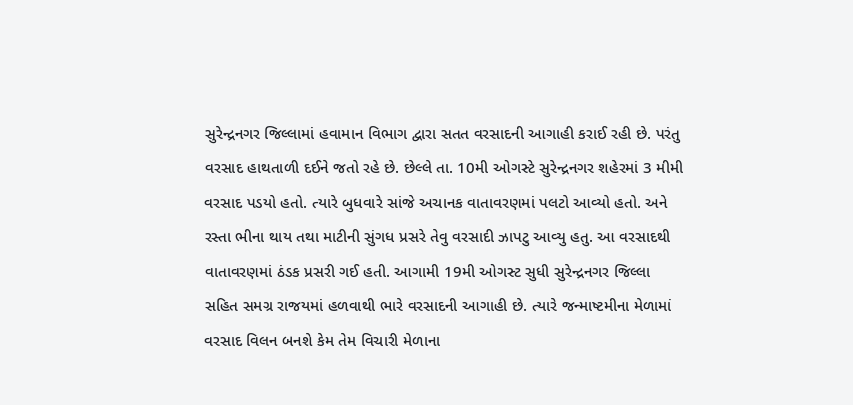સુરેન્દ્રનગર જિલ્લામાં હવામાન વિભાગ દ્વારા સતત વરસાદની આગાહી કરાઈ રહી છે. પરંતુ વરસાદ હાથતાળી દઈને જતો રહે છે. છેલ્લે તા. 10મી ઓગસ્ટે સુરેન્દ્રનગર શહેરમાં 3 મીમી વરસાદ પડયો હતો. ત્યારે બુધવારે સાંજે અચાનક વાતાવરણમાં પલટો આવ્યો હતો. અને રસ્તા ભીના થાય તથા માટીની સુંગધ પ્રસરે તેવુ વરસાદી ઝાપટુ આવ્યુ હતુ. આ વરસાદથી વાતાવરણમાં ઠંડક પ્રસરી ગઈ હતી. આગામી 19મી ઓગસ્ટ સુધી સુરેન્દ્રનગર જિલ્લા સહિત સમગ્ર રાજયમાં હળવાથી ભારે વરસાદની આગાહી છે. ત્યારે જન્માષ્ટમીના મેળામાં વરસાદ વિલન બનશે કેમ તેમ વિચારી મેળાના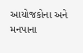આયોજકોના અને મનપાના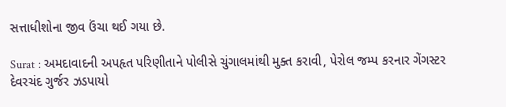સત્તાધીશોના જીવ ઉંચા થઈ ગયા છે.

Surat : અમદાવાદની અપહૃત પરિણીતાને પોલીસે ચુંગાલમાંથી મુક્ત કરાવી, પેરોલ જમ્પ કરનાર ગેંગસ્ટર દેવરચંદ ગુર્જર ઝડપાયો